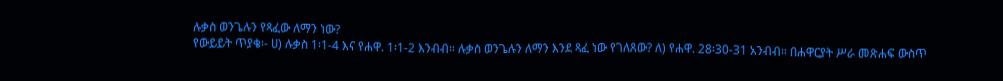ሉቃስ ወንጌሉን የጻፈው ለማን ነው?
የውይይት ጥያቄ፡- ሀ) ሉቃስ 1፡1-4 እና የሐዋ. 1፡1-2 እንብብ። ሉቃስ ወንጌሉን ለማን እንደ ጻፈ ነው የገለጸው? ለ) የሐዋ. 28፡30-31 አንብብ። በሐዋርያት ሥራ መጽሐፍ ውስጥ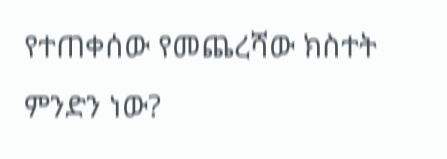የተጠቀሰው የመጨረሻው ክስተት ምንድን ነው?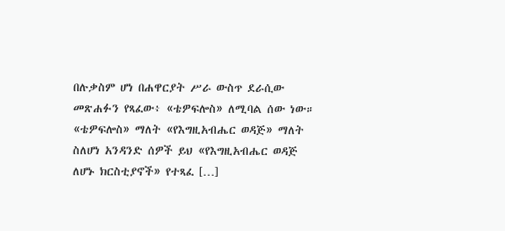በሉቃስም ሆነ በሐዋርያት ሥራ ውስጥ ደራሲው መጽሐፉን የጻፈው፥ «ቴዎፍሎስ» ለሚባል ሰው ነው። «ቴዎፍሎስ» ማለት «የእግዚአብሔር ወዳጅ» ማለት ስለሆነ አንዳንድ ሰዎች ይህ «የእግዚአብሔር ወዳጅ ለሆኑ ክርስቲያኖች» የተጻፈ […]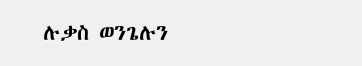ሉቃስ ወንጌሉን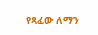የጻፈው ለማን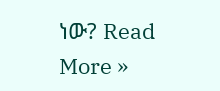ነው? Read More »